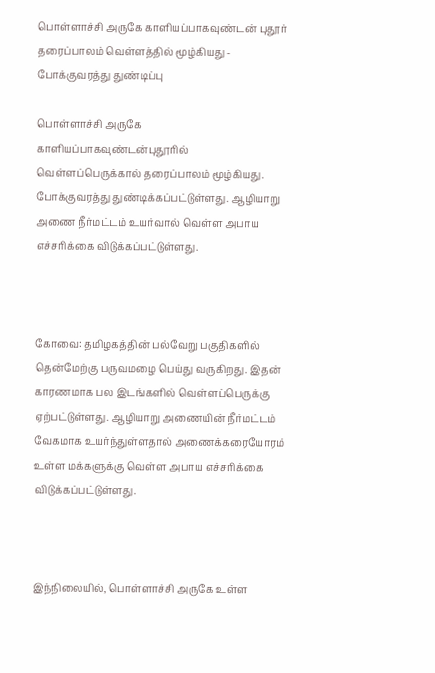பொள்ளாச்சி அருகே காளியப்பாகவுண்டன் புதூர் தரைப்பாலம் வெள்ளத்தில் மூழ்கியது - போக்குவரத்து துண்டிப்பு

பொள்ளாச்சி அருகே காளியப்பாகவுண்டன்புதூரில் வெள்ளப்பெருக்கால் தரைப்பாலம் மூழ்கியது. போக்குவரத்து துண்டிக்கப்பட்டுள்ளது. ஆழியாறு அணை நீர்மட்டம் உயர்வால் வெள்ள அபாய எச்சரிக்கை விடுக்கப்பட்டுள்ளது.



கோவை: தமிழகத்தின் பல்வேறு பகுதிகளில் தென்மேற்கு பருவமழை பெய்து வருகிறது. இதன் காரணமாக பல இடங்களில் வெள்ளப்பெருக்கு ஏற்பட்டுள்ளது. ஆழியாறு அணையின் நீர்மட்டம் வேகமாக உயர்ந்துள்ளதால் அணைக்கரையோரம் உள்ள மக்களுக்கு வெள்ள அபாய எச்சரிக்கை விடுக்கப்பட்டுள்ளது.



இந்நிலையில், பொள்ளாச்சி அருகே உள்ள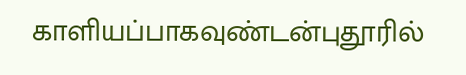காளியப்பாகவுண்டன்புதூரில்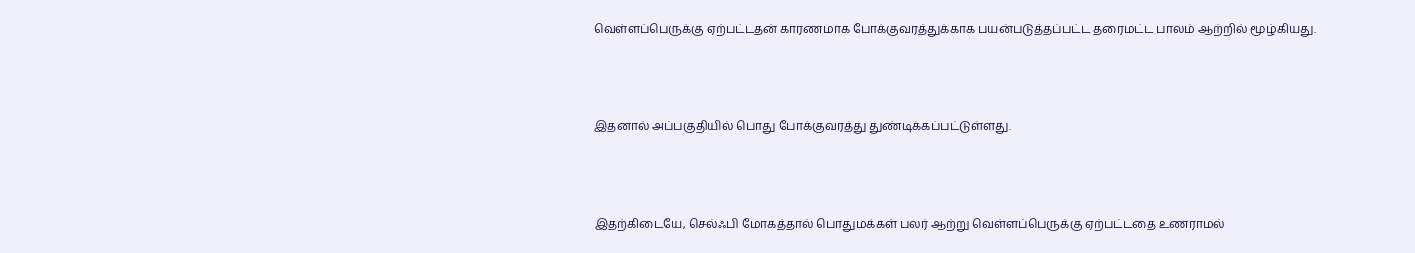வெள்ளப்பெருக்கு ஏற்பட்டதன் காரணமாக போக்குவரத்துக்காக பயன்படுத்தப்பட்ட தரைமட்ட பாலம் ஆற்றில் மூழ்கியது.



இதனால் அப்பகுதியில் பொது போக்குவரத்து துண்டிக்கப்பட்டுள்ளது.



இதற்கிடையே, செல்ஃபி மோகத்தால் பொதுமக்கள் பலர் ஆற்று வெள்ளப்பெருக்கு ஏற்பட்டதை உணராமல்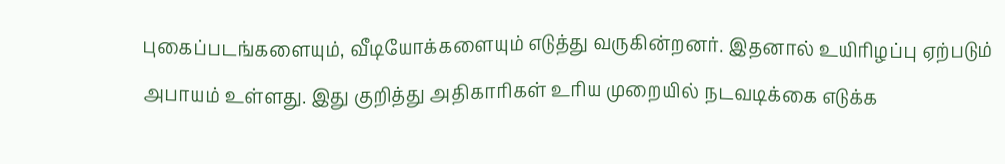புகைப்படங்களையும், வீடியோக்களையும் எடுத்து வருகின்றனர். இதனால் உயிரிழப்பு ஏற்படும் அபாயம் உள்ளது. இது குறித்து அதிகாரிகள் உரிய முறையில் நடவடிக்கை எடுக்க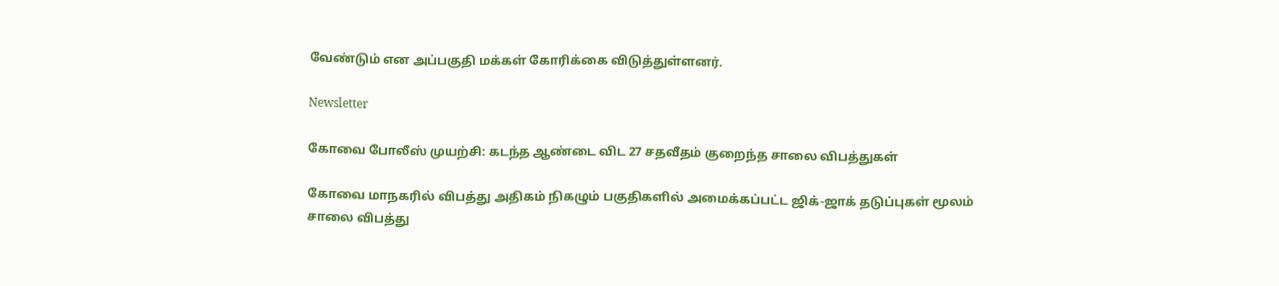வேண்டும் என அப்பகுதி மக்கள் கோரிக்கை விடுத்துள்ளனர்.

Newsletter

கோவை போலீஸ் முயற்சி: கடந்த ஆண்டை விட 27 சதவீதம் குறைந்த சாலை விபத்துகள்

கோவை மாநகரில் விபத்து அதிகம் நிகழும் பகுதிகளில் அமைக்கப்பட்ட ஜிக்-ஜாக் தடுப்புகள் மூலம் சாலை விபத்து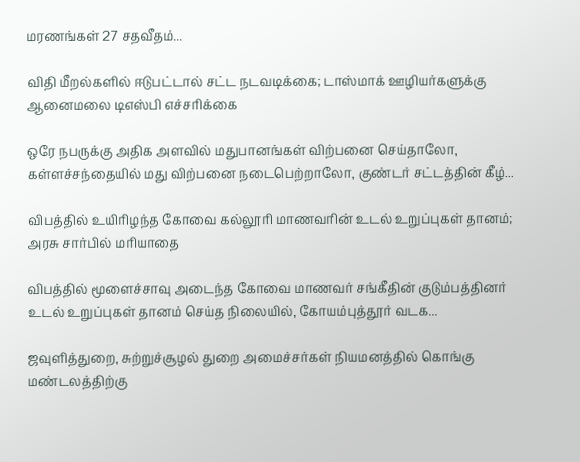மரணங்கள் 27 சதவீதம்...

விதி மீறல்களில் ஈடுபட்டால் சட்ட நடவடிக்கை; டாஸ்மாக் ஊழியர்களுக்கு ஆனைமலை டிஎஸ்பி எச்சரிக்கை

ஒரே நபருக்கு அதிக அளவில் மதுபானங்கள் விற்பனை செய்தாலோ, கள்ளச்சந்தையில் மது விற்பனை நடைபெற்றாலோ, குண்டர் சட்டத்தின் கீழ்...

விபத்தில் உயிரிழந்த கோவை கல்லூரி மாணவரின் உடல் உறுப்புகள் தானம்; அரசு சார்பில் மரியாதை

விபத்தில் மூளைச்சாவு அடைந்த கோவை மாணவர் சங்கீதின் குடும்பத்தினர் உடல் உறுப்புகள் தானம் செய்த நிலையில், கோயம்புத்தூர் வடக...

ஜவுளித்துறை, சுற்றுச்சூழல் துறை அமைச்சர்கள் நியமனத்தில் கொங்கு மண்டலத்திற்கு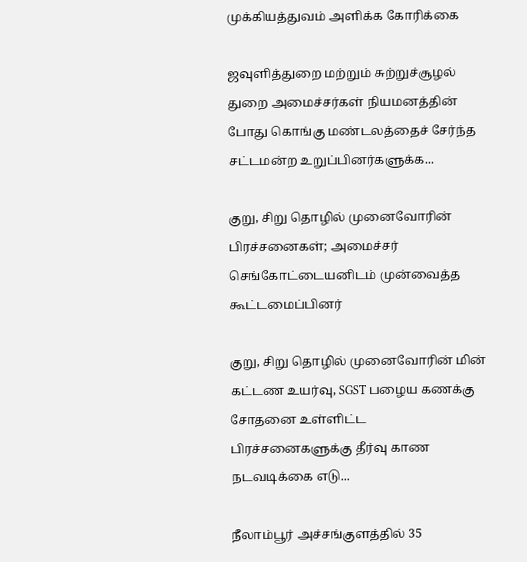முக்கியத்துவம் அளிக்க கோரிக்கை

ஜவுளித்துறை மற்றும் சுற்றுச்சூழல் துறை அமைச்சர்கள் நியமனத்தின் போது கொங்கு மண்டலத்தைச் சேர்ந்த சட்டமன்ற உறுப்பினர்களுக்க...

குறு, சிறு தொழில் முனைவோரின் பிரச்சனைகள்; அமைச்சர் செங்கோட்டையனிடம் முன்வைத்த கூட்டமைப்பினர்

குறு, சிறு தொழில் முனைவோரின் மின் கட்டண உயர்வு, SGST பழைய கணக்கு சோதனை உள்ளிட்ட பிரச்சனைகளுக்கு தீர்வு காண நடவடிக்கை எடு...

நீலாம்பூர் அச்சங்குளத்தில் 35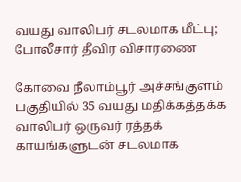வயது வாலிபர் சடலமாக மீட்பு; போலீசார் தீவிர விசாரணை

கோவை நீலாம்பூர் அச்சங்குளம் பகுதியில் 35 வயது மதிக்கத்தக்க வாலிபர் ஒருவர் ரத்தக் காயங்களுடன் சடலமாக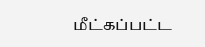மீட்கப்பட்ட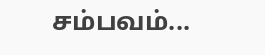சம்பவம்...